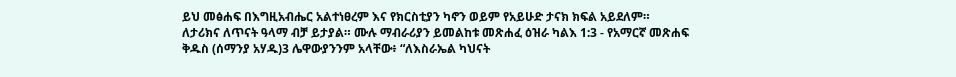ይህ መፅሐፍ በእግዚአብሔር አልተነፀረም እና የክርስቲያን ካኖን ወይም የአይሁድ ታናክ ክፍል አይደለም። ለታሪክና ለጥናት ዓላማ ብቻ ይታያል። ሙሉ ማብራሪያን ይመልከቱ መጽሐፈ ዕዝራ ካልእ 1:3 - የአማርኛ መጽሐፍ ቅዱስ (ሰማንያ አሃዱ)3 ሌዋውያንንም አላቸው፥ “ለእስራኤል ካህናት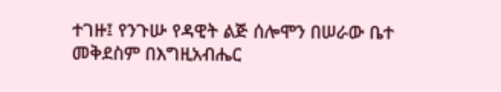ተገዙ፤ የንጉሡ የዳዊት ልጅ ሰሎሞን በሠራው ቤተ መቅደስም በእግዚአብሔር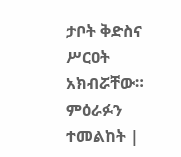ታቦት ቅድስና ሥርዐት አክብሯቸው። ምዕራፉን ተመልከት |